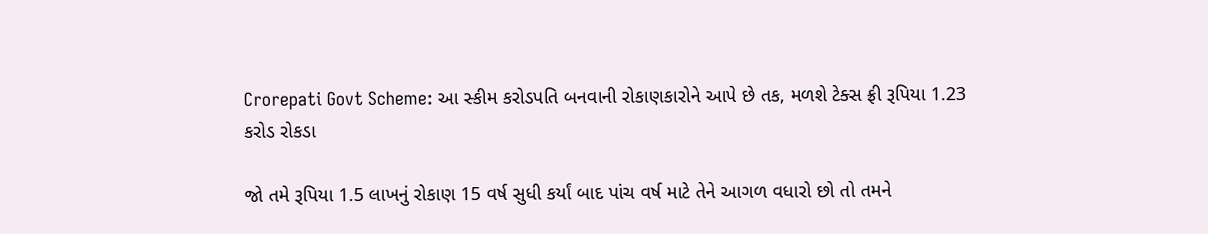Crorepati Govt Scheme: આ સ્કીમ કરોડપતિ બનવાની રોકાણકારોને આપે છે તક, મળશે ટેક્સ ફ્રી રૂપિયા 1.23 કરોડ રોકડા

જો તમે રૂપિયા 1.5 લાખનું રોકાણ 15 વર્ષ સુધી કર્યાં બાદ પાંચ વર્ષ માટે તેને આગળ વધારો છો તો તમને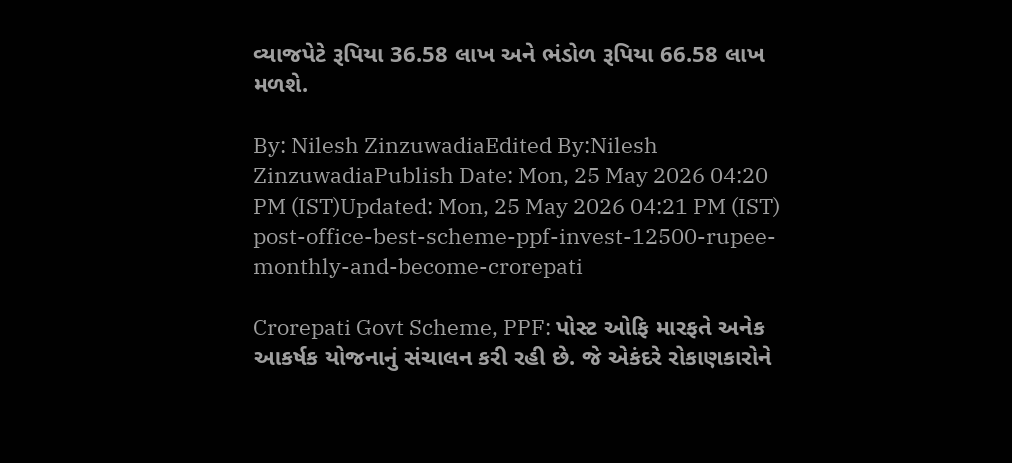વ્યાજપેટે રૂપિયા 36.58 લાખ અને ભંડોળ રૂપિયા 66.58 લાખ મળશે.

By: Nilesh ZinzuwadiaEdited By:Nilesh ZinzuwadiaPublish Date: Mon, 25 May 2026 04:20 PM (IST)Updated: Mon, 25 May 2026 04:21 PM (IST)
post-office-best-scheme-ppf-invest-12500-rupee-monthly-and-become-crorepati

Crorepati Govt Scheme, PPF: પોસ્ટ ઓફિ મારફતે અનેક આકર્ષક યોજનાનું સંચાલન કરી રહી છે. જે એકંદરે રોકાણકારોને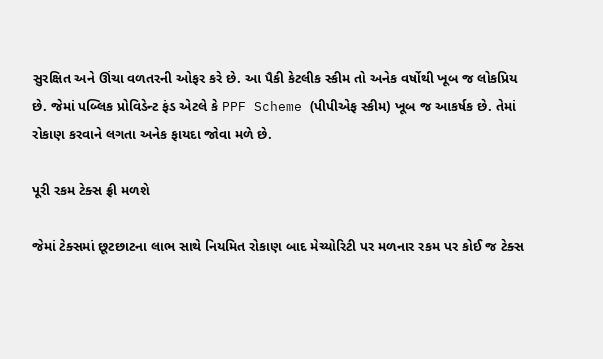સુરક્ષિત અને ઊંચા વળતરની ઓફર કરે છે. આ પૈકી કેટલીક સ્કીમ તો અનેક વર્ષોથી ખૂબ જ લોકપ્રિય છે. જેમાં પબ્લિક પ્રોવિડેન્ટ ફંડ એટલે કે PPF Scheme (પીપીએફ સ્કીમ) ખૂબ જ આકર્ષક છે. તેમાં રોકાણ કરવાને લગતા અનેક ફાયદા જોવા મળે છે.

પૂરી રકમ ટેક્સ ફ્રી મળશે

જેમાં ટેક્સમાં છૂટછાટના લાભ સાથે નિયમિત રોકાણ બાદ મેચ્યોરિટી પર મળનાર રકમ પર કોઈ જ ટેક્સ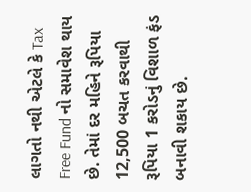લાગતો નથી એટલે કે Tax Free Fund નો સમાવેશ થાય છે. તેમાં દર મહિને રૂપિયા 12,500 બચત કરવાથી રૂપિયા 1 કરોડનું વિશાળ ફંડ બનાવી શકાય છે.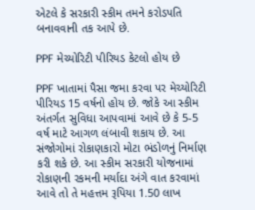એટલે કે સરકારી સ્કીમ તમને કરોડપતિ બનાવવાની તક આપે છે.

PPF મેચ્યોરિટી પીરિયડ કેટલો હોય છે

PPF ખાતામાં પૈસા જમા કરવા પર મેચ્યોરિટી પીરિયડ 15 વર્ષનો હોય છે. જોકે આ સ્કીમ અંતર્ગત સુવિધા આપવામાં આવે છે કે 5-5 વર્ષ માટે આગળ લંબાવી શકાય છે. આ સંજોગોમાં રોકાણકારો મોટા ભંડોળનું નિર્માણ કરી શકે છે. આ સ્કીમ સરકારી યોજનામાં રોકાણની રકમની મર્યાદા અંગે વાત કરવામાં આવે તો તે મહત્તમ રૂપિયા 1.50 લાખ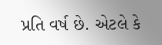પ્રતિ વર્ષ છે. એટલે કે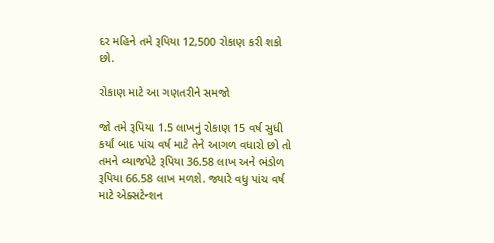દર મહિને તમે રૂપિયા 12,500 રોકાણ કરી શકો છો.

રોકાણ માટે આ ગણતરીને સમજો

જો તમે રૂપિયા 1.5 લાખનું રોકાણ 15 વર્ષ સુધી કર્યાં બાદ પાંચ વર્ષ માટે તેને આગળ વધારો છો તો તમને વ્યાજપેટે રૂપિયા 36.58 લાખ અને ભંડોળ રૂપિયા 66.58 લાખ મળશે. જ્યારે વધુ પાંચ વર્ષ માટે એક્સટેન્શન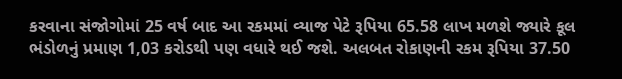કરવાના સંજોગોમાં 25 વર્ષ બાદ આ રકમમાં વ્યાજ પેટે રૂપિયા 65.58 લાખ મળશે જ્યારે કૂલ ભંડોળનું પ્રમાણ 1,03 કરોડથી પણ વધારે થઈ જશે. અલબત રોકાણની રકમ રૂપિયા 37.50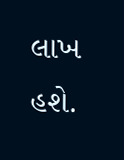લાખ હશે.